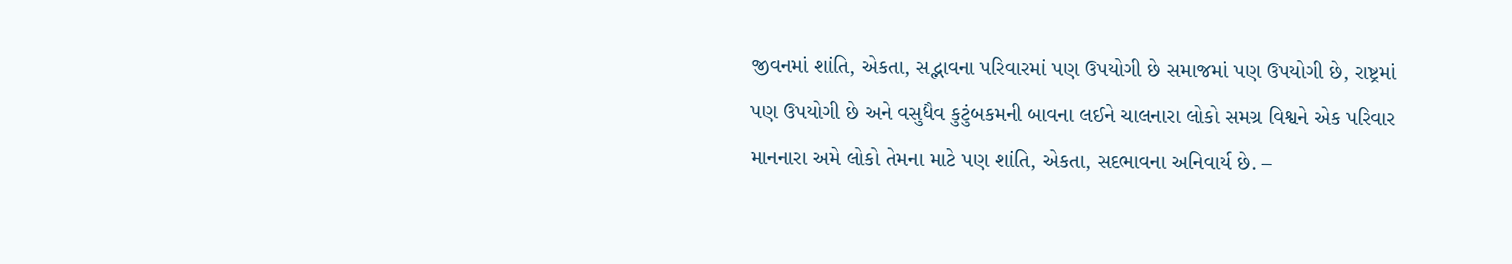જીવનમાં શાંતિ, એકતા, સદ્ભાવના પરિવારમાં પણ ઉપયોગી છે સમાજમાં પણ ઉપયોગી છે, રાષ્ટ્રમાં પણ ઉપયોગી છે અને વસુધૈવ કુટુંબકમની બાવના લઈને ચાલનારા લોકો સમગ્ર વિશ્વને એક પરિવાર માનનારા અમે લોકો તેમના માટે પણ શાંતિ, એકતા, સદભાવના અનિવાર્ય છે. –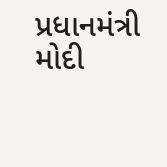પ્રધાનમંત્રી મોદી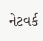નેટવર્ક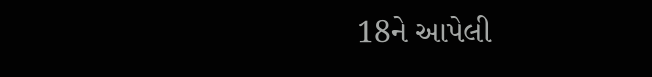18ને આપેલી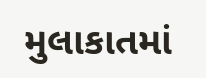મુલાકાતમાં